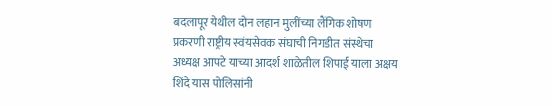बदलापूर येथील दोन लहान मुलींच्या लैंगिक शोषण प्रकरणी राष्ट्रीय स्वंयसेवक संघाची निगडीत संस्थेचा अध्यक्ष आपटे याच्या आदर्श शाळेतील शिपाई याला अक्षय शिंदे यास पोलिसांनी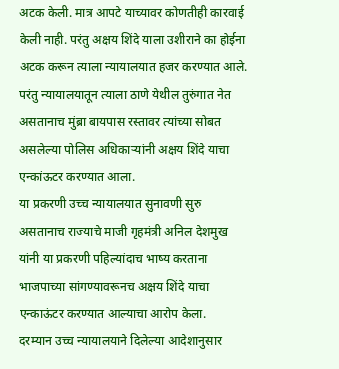अटक केली. मात्र आपटे याच्यावर कोणतीही कारवाई केली नाही. परंतु अक्षय शिंदे याला उशीराने का होईना अटक करून त्याला न्यायालयात हजर करण्यात आले. परंतु न्यायालयातून त्याला ठाणे येथील तुरुंगात नेत असतानाच मुंब्रा बायपास रस्तावर त्यांच्या सोबत असलेल्या पोलिस अधिकाऱ्यांनी अक्षय शिंदे याचा एन्कांऊटर करण्यात आला.
या प्रकरणी उच्च न्यायालयात सुनावणी सुरु असतानाच राज्याचे माजी गृहमंत्री अनिल देशमुख यांनी या प्रकरणी पहिल्यांदाच भाष्य करताना भाजपाच्या सांगण्यावरूनच अक्षय शिंदे याचा एन्काऊंटर करण्यात आल्याचा आरोप केला.
दरम्यान उच्च न्यायालयाने दिलेल्या आदेशानुसार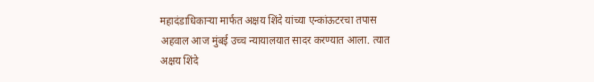महादंडाधिकाऱ्या मार्फत अक्षय शिंदे यांच्या एन्कांऊटरचा तपास अहवाल आज मुंबई उच्च न्यायालयात सादर करण्यात आला. त्यात अक्षय शिंदे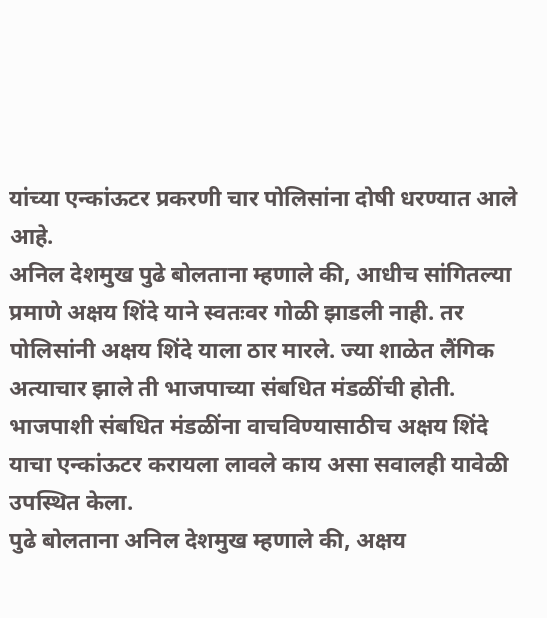यांच्या एन्कांऊटर प्रकरणी चार पोलिसांना दोषी धरण्यात आले आहे.
अनिल देशमुख पुढे बोलताना म्हणाले की, आधीच सांगितल्या प्रमाणे अक्षय शिंदे याने स्वतःवर गोळी झाडली नाही. तर पोलिसांनी अक्षय शिंदे याला ठार मारले. ज्या शाळेत लैंगिक अत्याचार झाले ती भाजपाच्या संबधित मंडळींची होती. भाजपाशी संबधित मंडळींना वाचविण्यासाठीच अक्षय शिंदे याचा एन्कांऊटर करायला लावले काय असा सवालही यावेळी उपस्थित केला.
पुढे बोलताना अनिल देशमुख म्हणाले की, अक्षय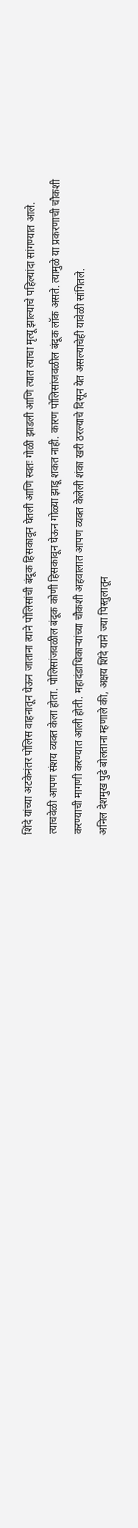शिंदे यांच्या अटकेनंतर पोलिस वाहनातून घेऊन जाताना त्याने पोलिसांची बंदूक हिसकावून घेतली आणि स्वतः गोळी झाडली आणि त्यात त्याचा मृत्यू झाल्याचे पहिल्यांदा सांगण्यात आले. त्याचवेळी आपण संशय व्यक्त केला होता. पोलिसांजवळील बंदूक कोणी हिसकावून घेऊन गोळ्या झाडू शकत नाही. कारण पोलिसांजवळील बंदूक लॉक असते. त्यामुळे या प्रकरणाची चौकशी करण्याची मागणी करण्यात आली होती. महादंडाधिकाऱ्यांच्या चौकशी अहवालात आपण व्यक्त केलेली शंका खरी ठरल्याचे दिसून येत असल्याचेही यावेळी सांगितले.
अनिल देशमुख पुढे बोलताना म्हणाले की, अक्षय शिंदे याने ज्या पिस्तुलातून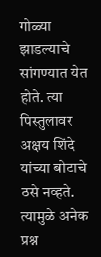गोळ्या झाडल्याचे सांगण्यात येत होते. त्या पिस्तुलावर अक्षय शिंदे यांच्या बोटाचे ठसे नव्हते. त्यामुळे अनेक प्रश्न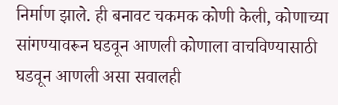निर्माण झाले. ही बनावट चकमक कोणी केली, कोणाच्या सांगण्यावरून घडवून आणली कोणाला वाचविण्यासाठी घडवून आणली असा सवालही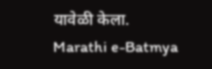यावेळी केला.
Marathi e-Batmya